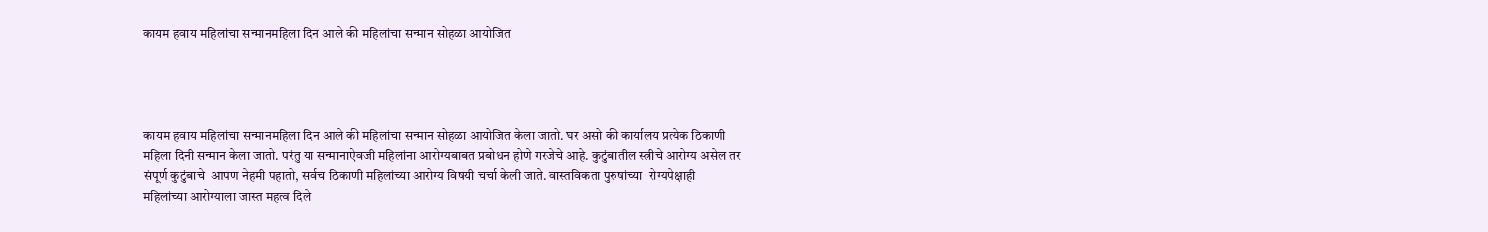कायम हवाय महिलांचा सन्मानमहिला दिन आले की महिलांचा सन्मान सोहळा आयोजित




कायम हवाय महिलांचा सन्मानमहिला दिन आले की महिलांचा सन्मान सोहळा आयोजित केला जातो. घर असो की कार्यालय प्रत्येक ठिकाणी महिला दिनी सन्मान केला जातो. परंतु या सन्मानाऐवजी महिलांना आरोग्यबाबत प्रबोधन होणे गरजेचे आहे. कुटुंबातील स्त्रीचे आरोग्य असेल तर संपूर्ण कुटुंबाचे  आपण नेहमी पहातो, सर्वच ठिकाणी महिलांच्या आरोग्य विषयी चर्चा केली जाते. वास्तविकता पुरुषांच्या  रोग्यपेक्षाही महिलांच्या आरोग्याला जास्त महत्व दिले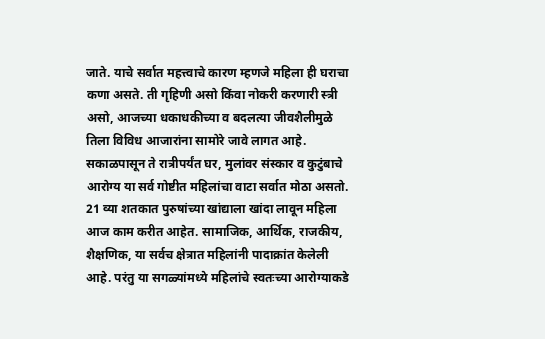जाते. याचे सर्वात महत्त्वाचे कारण म्हणजे महिला ही घराचा कणा असते. ती गृहिणी असो किंवा नोकरी करणारी स्त्री असो, आजच्या धकाधकीच्या व बदलत्या जीवशैलीमुळे तिला विविध आजारांना सामोरे जावे लागत आहे. सकाळपासून ते रात्रीपर्यंत घर, मुलांवर संस्कार व कुटुंबाचे  आरोग्य या सर्व गोष्टीत महिलांचा वाटा सर्वात मोठा असतो. 21 व्या शतकात पुरुषांच्या खांद्याला खांदा लावून महिला आज काम करीत आहेत. सामाजिक, आर्थिक, राजकीय, शैक्षणिक, या सर्वच क्षेत्रात महिलांनी पादाक्रांत केलेली आहे. परंतु या सगळ्यांमध्ये महिलांचे स्वतःच्या आरोग्याकडे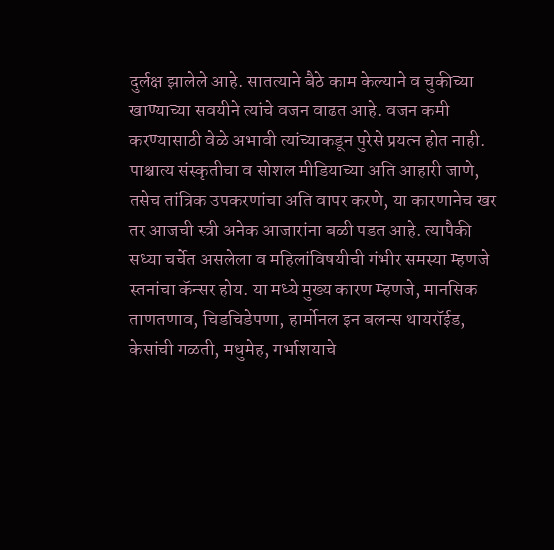दुर्लक्ष झालेले आहे. सातत्याने बैठे काम केल्याने व चुकीच्या खाण्याच्या सवयीने त्यांचे वजन वाढत आहे. वजन कमी करण्यासाठी वेळे अभावी त्यांच्याकडून पुरेसे प्रयत्न होत नाही. पाश्चात्य संस्कृतीचा व सोशल मीडियाच्या अति आहारी जाणे, तसेच तांत्रिक उपकरणांचा अति वापर करणे, या कारणानेच खर तर आजची स्त्री अनेक आजारांना बळी पडत आहे. त्यापैकी सध्या चर्चेत असलेला व महिलांविषयीची गंभीर समस्या म्हणजे स्तनांचा कॅन्सर होय. या मध्ये मुख्य कारण म्हणजे, मानसिक ताणतणाव, चिडचिडेपणा, हार्मोनल इन बलन्स थायरॉईड, केसांची गळती, मधुमेह, गर्भाशयाचे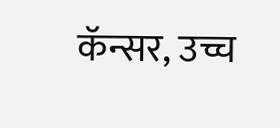कॅन्सर, उच्च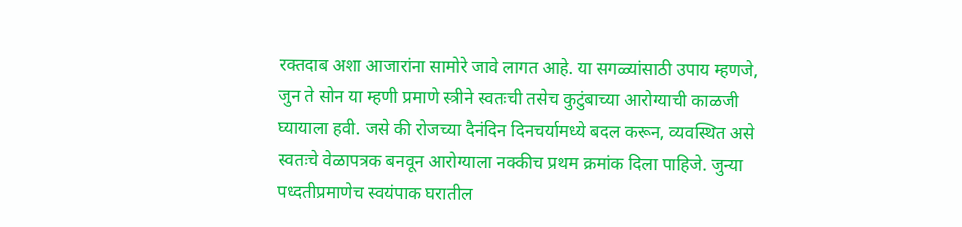रक्तदाब अशा आजारांना सामोरे जावे लागत आहे. या सगळ्यांसाठी उपाय म्हणजे, जुन ते सोन या म्हणी प्रमाणे स्त्रीने स्वतःची तसेच कुटुंबाच्या आरोग्याची काळजी घ्यायाला हवी. जसे की रोजच्या दैनंदिन दिनचर्यामध्ये बदल करून, व्यवस्थित असे स्वतःचे वेळापत्रक बनवून आरोग्याला नक्कीच प्रथम क्रमांक दिला पाहिजे. जुन्या पध्दतीप्रमाणेच स्वयंपाक घरातील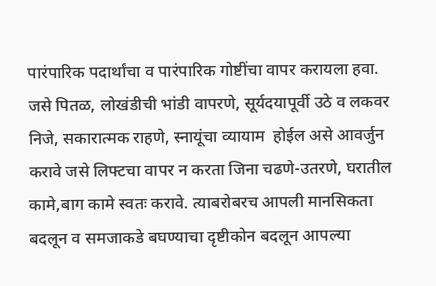पारंपारिक पदार्थांचा व पारंपारिक गोष्टींचा वापर करायला हवा. जसे पितळ, लोखंडीची भांडी वापरणे, सूर्यदयापूर्वी उठे व लकवर निजे, सकारात्मक राहणे, स्नायूंचा व्यायाम  होईल असे आवर्जुन करावे जसे लिफ्टचा वापर न करता जिना चढणे-उतरणे, घरातील कामे,बाग कामे स्वतः करावे. त्याबरोबरच आपली मानसिकता बदलून व समजाकडे बघण्याचा दृष्टीकोन बदलून आपल्या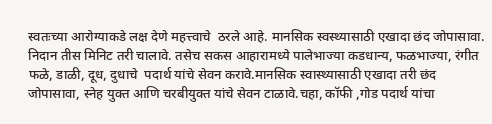स्वतःच्या आरोग्याकडे लक्ष देणे महत्त्वाचे  ठरले आहे. मानसिक स्वस्थ्यासाठी एखादा छंद जोपासावा. निदान तीस मिनिट तरी चालावे. तसेच सकस आहारामध्ये पालेभाज्या कडधान्य, फळभाज्या, रंगीत फळे, डाळी, दूध, दुधाचे  पदार्थ यांचे सेवन करावे.मानसिक स्वास्थ्यासाठी एखादा तरी छंद जोपासावा, स्नेह युक्त आणि चरबीयुक्त यांचे सेवन टाळावे.चहा, कॉफी ,गोड पदार्थ यांचा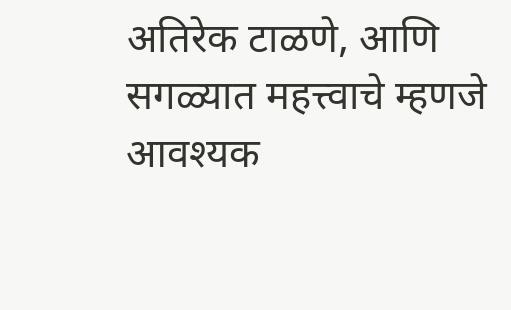अतिरेक टाळणे, आणि सगळ्यात महत्त्वाचे म्हणजे आवश्यक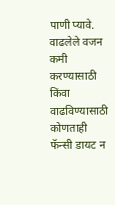पाणी प्यावे. वाढलेले वजन कमी करण्यासाठी किंवा वाढविण्यासाठी कोणताही फॅन्सी डायट न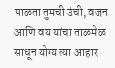पाळता तुमची उंची, वजन आणि वय यांचा ताळमेळ साधून योग्य त्या आहार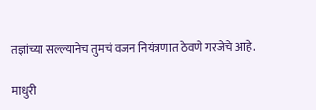तज्ञांच्या सल्ल्यानेच तुमचं वजन नियंत्रणात ठेवणे गरजेचे आहे.

माधुरी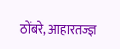ठोंबरे, आहारतज्ज्ञ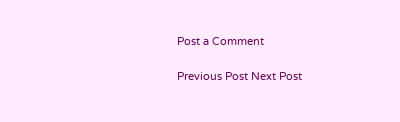Post a Comment

Previous Post Next Post